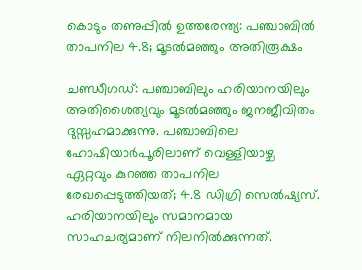കൊടും തണുപ്പിൽ ഉത്തരേന്ത്യ: പഞ്ചാബിൽ താപനില 4.8; മൂടൽമഞ്ഞും അതിരൂക്ഷം

ചണ്ഡീഗഡ്: പഞ്ചാബിലും ഹരിയാനയിലും അതിശൈത്യവും മൂടൽമഞ്ഞും ജനജീവിതം ദുസ്സഹമാക്കുന്നു. പഞ്ചാബിലെ ഹോഷിയാർപൂരിലാണ് വെള്ളിയാഴ്ച ഏറ്റവും കുറഞ്ഞ താപനില രേഖപ്പെടുത്തിയത്; 4.8 ഡിഗ്രി സെൽഷ്യസ്. ഹരിയാനയിലും സമാനമായ സാഹചര്യമാണ് നിലനിൽക്കുന്നത്.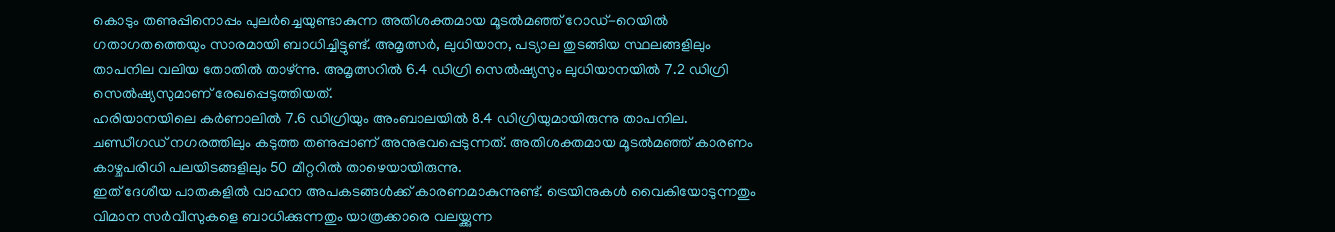കൊടും തണുപ്പിനൊപ്പം പുലർച്ചെയുണ്ടാകുന്ന അതിശക്തമായ മൂടൽമഞ്ഞ് റോഡ്-റെയിൽ ഗതാഗതത്തെയും സാരമായി ബാധിച്ചിട്ടുണ്ട്. അമൃത്സർ, ലുധിയാന, പട്യാല തുടങ്ങിയ സ്ഥലങ്ങളിലും താപനില വലിയ തോതിൽ താഴ്ന്നു. അമൃത്സറിൽ 6.4 ഡിഗ്രി സെൽഷ്യസും ലുധിയാനയിൽ 7.2 ഡിഗ്രി സെൽഷ്യസുമാണ് രേഖപ്പെടുത്തിയത്.
ഹരിയാനയിലെ കർണാലിൽ 7.6 ഡിഗ്രിയും അംബാലയിൽ 8.4 ഡിഗ്രിയുമായിരുന്നു താപനില. ചണ്ഡീഗഡ് നഗരത്തിലും കടുത്ത തണുപ്പാണ് അനുഭവപ്പെടുന്നത്. അതിശക്തമായ മൂടൽമഞ്ഞ് കാരണം കാഴ്ചപരിധി പലയിടങ്ങളിലും 50 മീറ്ററിൽ താഴെയായിരുന്നു.
ഇത് ദേശീയ പാതകളിൽ വാഹന അപകടങ്ങൾക്ക് കാരണമാകുന്നുണ്ട്. ട്രെയിനുകൾ വൈകിയോടുന്നതും വിമാന സർവീസുകളെ ബാധിക്കുന്നതും യാത്രക്കാരെ വലയ്ക്കുന്ന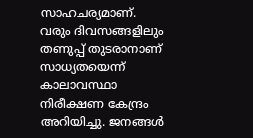സാഹചര്യമാണ്.
വരും ദിവസങ്ങളിലും തണുപ്പ് തുടരാനാണ് സാധ്യതയെന്ന് കാലാവസ്ഥാ നിരീക്ഷണ കേന്ദ്രം അറിയിച്ചു. ജനങ്ങൾ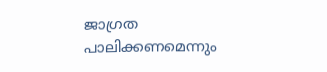ജാഗ്രത പാലിക്കണമെന്നും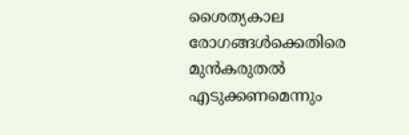ശൈത്യകാല രോഗങ്ങൾക്കെതിരെ മുൻകരുതൽ എടുക്കണമെന്നും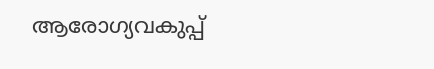ആരോഗ്യവകുപ്പ്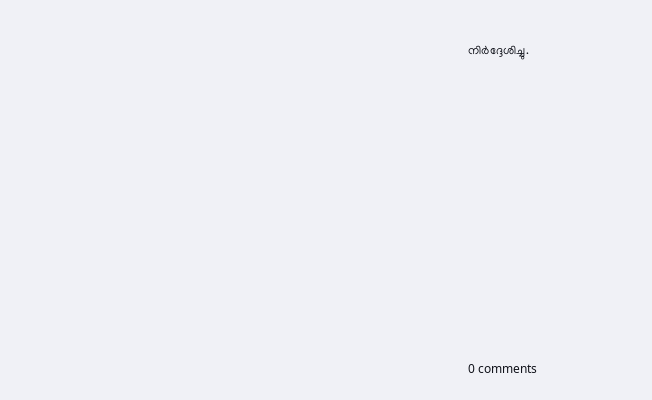നിർദ്ദേശിച്ചു.











0 comments